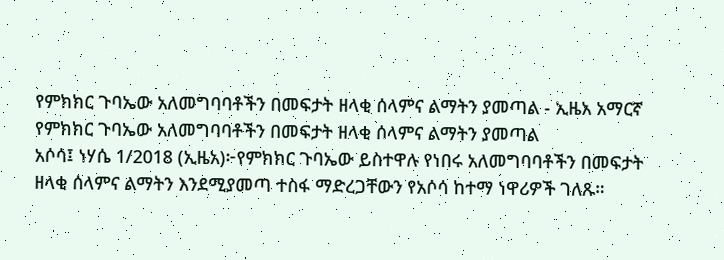የምክክር ጉባኤው አለመግባባቶችን በመፍታት ዘላቂ ሰላምና ልማትን ያመጣል - ኢዜአ አማርኛ
የምክክር ጉባኤው አለመግባባቶችን በመፍታት ዘላቂ ሰላምና ልማትን ያመጣል
አሶሳ፤ ነሃሴ 1/2018 (ኢዜአ)፦የምክክር ጉባኤው ይስተዋሉ የነበሩ አለመግባባቶችን በመፍታት ዘላቂ ሰላምና ልማትን እንደሚያመጣ ተስፋ ማድረጋቸውን የአሶሳ ከተማ ነዋሪዎች ገለጹ።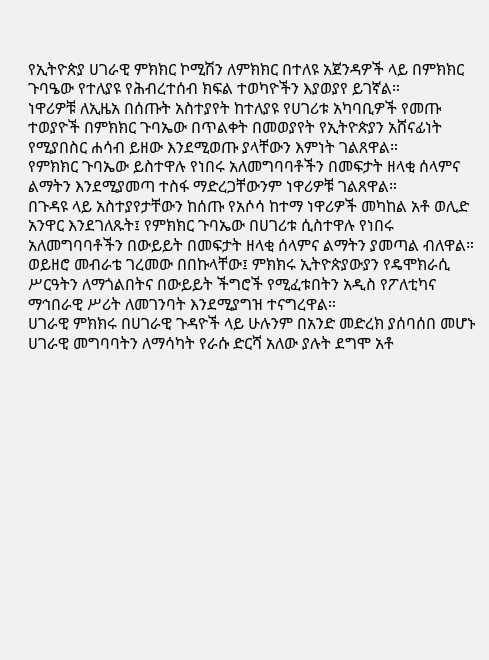የኢትዮጵያ ሀገራዊ ምክክር ኮሚሽን ለምክክር በተለዩ አጀንዳዎች ላይ በምክክር ጉባዔው የተለያዩ የሕብረተሰብ ክፍል ተወካዮችን እያወያየ ይገኛል።
ነዋሪዎቹ ለኢዜአ በሰጡት አስተያየት ከተለያዩ የሀገሪቱ አካባቢዎች የመጡ ተወያዮች በምክክር ጉባኤው በጥልቀት በመወያየት የኢትዮጵያን አሸናፊነት የሚያበስር ሐሳብ ይዘው እንደሚወጡ ያላቸውን እምነት ገልጸዋል።
የምክክር ጉባኤው ይስተዋሉ የነበሩ አለመግባባቶችን በመፍታት ዘላቂ ሰላምና ልማትን እንደሚያመጣ ተስፋ ማድረጋቸውንም ነዋሪዎቹ ገልጸዋል።
በጉዳዩ ላይ አስተያየታቸውን ከሰጡ የአሶሳ ከተማ ነዋሪዎች መካከል አቶ ወሊድ አንዋር እንደገለጹት፤ የምክክር ጉባኤው በሀገሪቱ ሲስተዋሉ የነበሩ አለመግባባቶችን በውይይት በመፍታት ዘላቂ ሰላምና ልማትን ያመጣል ብለዋል።
ወይዘሮ መብራቴ ገረመው በበኩላቸው፤ ምክክሩ ኢትዮጵያውያን የዴሞክራሲ ሥርዓትን ለማጎልበትና በውይይት ችግሮች የሚፈቱበትን አዲስ የፖለቲካና ማኅበራዊ ሥሪት ለመገንባት እንደሚያግዝ ተናግረዋል።
ሀገራዊ ምክክሩ በሀገራዊ ጉዳዮች ላይ ሁሉንም በአንድ መድረክ ያሰባሰበ መሆኑ ሀገራዊ መግባባትን ለማሳካት የራሱ ድርሻ አለው ያሉት ደግሞ አቶ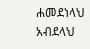ሐመደነላህ አብደላህ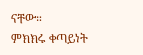ናቸው።
ምክክሩ ቀጣይነት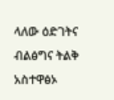ላለው ዕድገትና ብልፅግና ትልቅ አስተዋፅኦ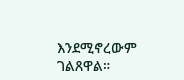እንደሚኖረውም ገልጸዋል።